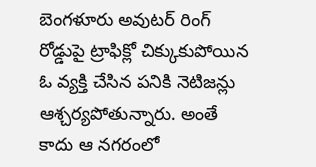బెంగళూరు అవుటర్ రింగ్ రోడ్డుపై ట్రాఫిక్లో చిక్కుకుపోయిన ఓ వ్యక్తి చేసిన పనికి నెటిజన్లు ఆశ్చర్యపోతున్నారు. అంతే కాదు ఆ నగరంలో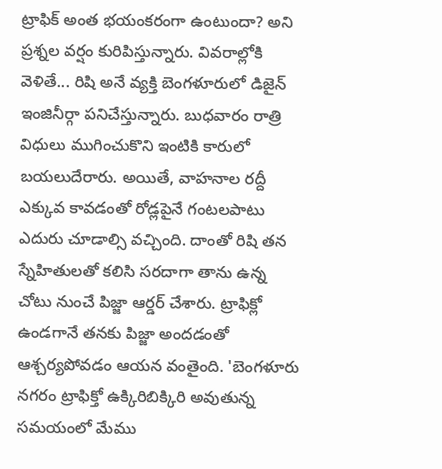ట్రాఫిక్ అంత భయంకరంగా ఉంటుందా? అని ప్రశ్నల వర్షం కురిపిస్తున్నారు. వివరాల్లోకి వెళితే... రిషి అనే వ్యక్తి బెంగళూరులో డిజైన్ ఇంజినీర్గా పనిచేస్తున్నారు. బుధవారం రాత్రి విధులు ముగించుకొని ఇంటికి కారులో బయలుదేరారు. అయితే, వాహనాల రద్దీ ఎక్కువ కావడంతో రోడ్లపైనే గంటలపాటు ఎదురు చూడాల్సి వచ్చింది. దాంతో రిషి తన స్నేహితులతో కలిసి సరదాగా తాను ఉన్న చోటు నుంచే పిజ్జా ఆర్డర్ చేశారు. ట్రాఫిక్లో ఉండగానే తనకు పిజ్జా అందడంతో ఆశ్చర్యపోవడం ఆయన వంతైంది. 'బెంగళూరు నగరం ట్రాఫిక్తో ఉక్కిరిబిక్కిరి అవుతున్న సమయంలో మేము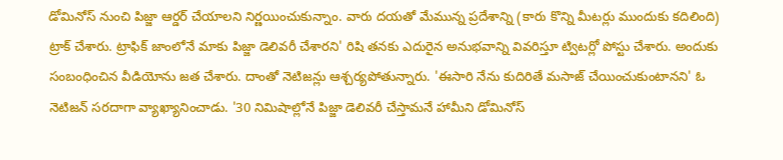డోమినోస్ నుంచి పిజ్జా ఆర్డర్ చేయాలని నిర్ణయించుకున్నాం. వారు దయతో మేమున్న ప్రదేశాన్ని (కారు కొన్ని మీటర్లు ముందుకు కదిలింది) ట్రాక్ చేశారు. ట్రాఫిక్ జాంలోనే మాకు పిజ్జా డెలివరీ చేశారని' రిషి తనకు ఎదురైన అనుభవాన్ని వివరిస్తూ ట్విటర్లో పోస్టు చేశారు. అందుకు సంబంధించిన వీడియోను జత చేశారు. దాంతో నెటిజన్లు ఆశ్చర్యపోతున్నారు. 'ఈసారి నేను కుదిరితే మసాజ్ చేయించుకుంటానని' ఓ నెటిజన్ సరదాగా వ్యాఖ్యానించాడు. '30 నిమిషాల్లోనే పిజ్జా డెలివరీ చేస్తామనే హామీని డోమినోస్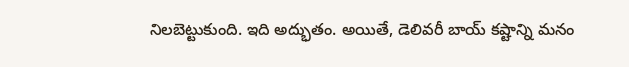నిలబెట్టుకుంది. ఇది అద్భుతం. అయితే, డెలివరీ బాయ్ కష్టాన్ని మనం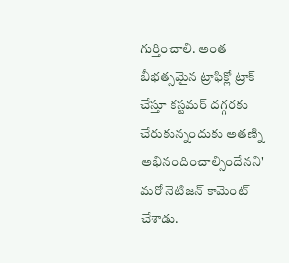గుర్తించాలి. అంత బీభత్సమైన ట్రాఫిక్లో ట్రాక్ చేస్తూ కస్టమర్ దగ్గరకు చేరుకున్నందుకు అతణ్ని అభినందించాల్సిందేనని' మరో నెటిజన్ కామెంట్ చేశాడు.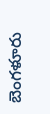బెంగళూరు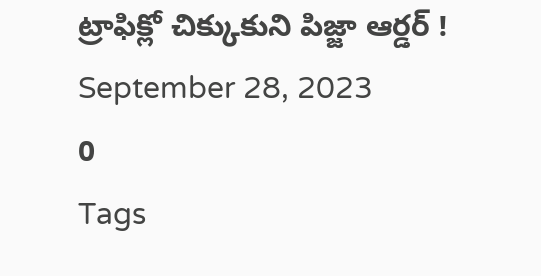ట్రాఫిక్లో చిక్కుకుని పిజ్జా ఆర్డర్ !
September 28, 2023
0
Tags